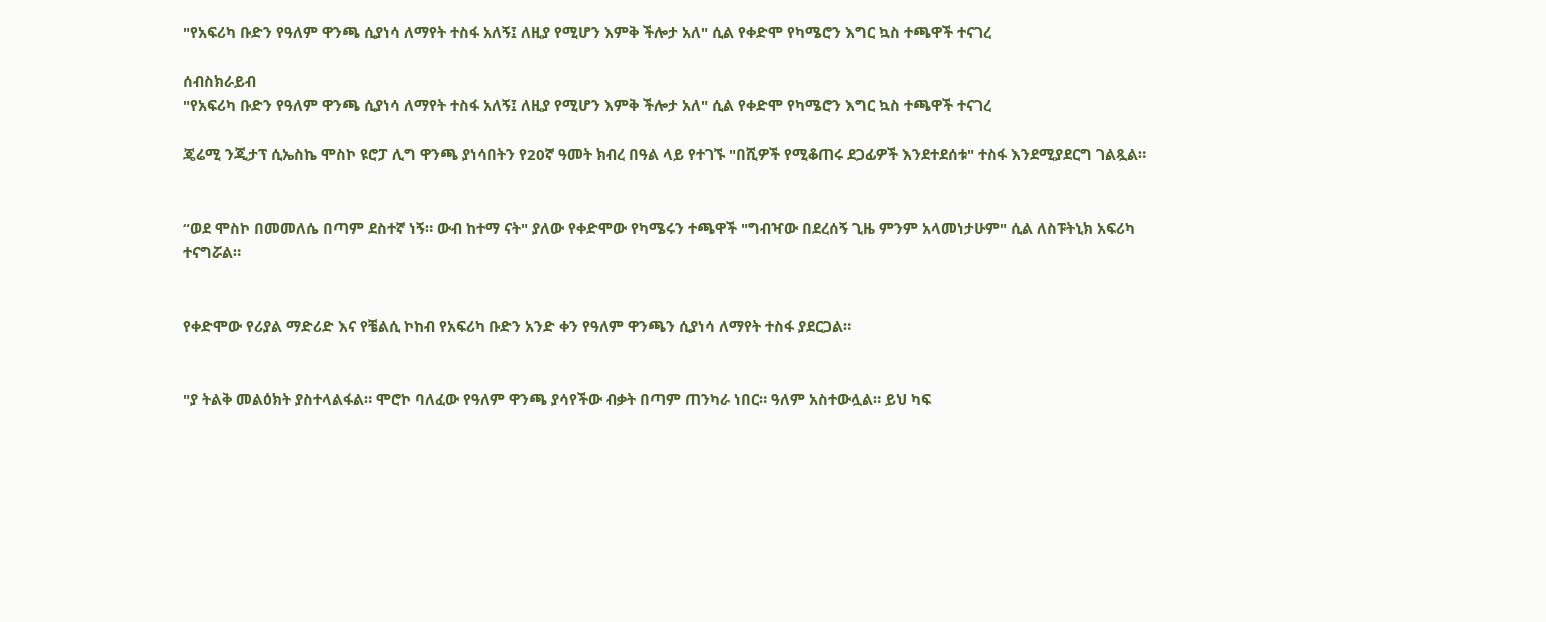"የአፍሪካ ቡድን የዓለም ዋንጫ ሲያነሳ ለማየት ተስፋ አለኝ፤ ለዚያ የሚሆን እምቅ ችሎታ አለ" ሲል የቀድሞ የካሜሮን እግር ኳስ ተጫዋች ተናገረ

ሰብስክራይብ
"የአፍሪካ ቡድን የዓለም ዋንጫ ሲያነሳ ለማየት ተስፋ አለኝ፤ ለዚያ የሚሆን እምቅ ችሎታ አለ" ሲል የቀድሞ የካሜሮን እግር ኳስ ተጫዋች ተናገረ

ጄሬሚ ንጂታፕ ሲኤስኬ ሞስኮ ዩሮፓ ሊግ ዋንጫ ያነሳበትን የ20ኛ ዓመት ክብረ በዓል ላይ የተገኙ "በሺዎች የሚቆጠሩ ደጋፊዎች እንደተደሰቱ" ተስፋ እንደሚያደርግ ገልጿል።


“ወደ ሞስኮ በመመለሴ በጣም ደስተኛ ነኝ። ውብ ከተማ ናት" ያለው የቀድሞው የካሜሩን ተጫዋች "ግብዣው በደረሰኝ ጊዜ ምንም አላመነታሁም" ሲል ለስፑትኒክ አፍሪካ ተናግሯል።


የቀድሞው የሪያል ማድሪድ እና የቼልሲ ኮከብ የአፍሪካ ቡድን አንድ ቀን የዓለም ዋንጫን ሲያነሳ ለማየት ተስፋ ያደርጋል።


"ያ ትልቅ መልዕክት ያስተላልፋል። ሞሮኮ ባለፈው የዓለም ዋንጫ ያሳየችው ብቃት በጣም ጠንካራ ነበር። ዓለም አስተውሏል። ይህ ካፍ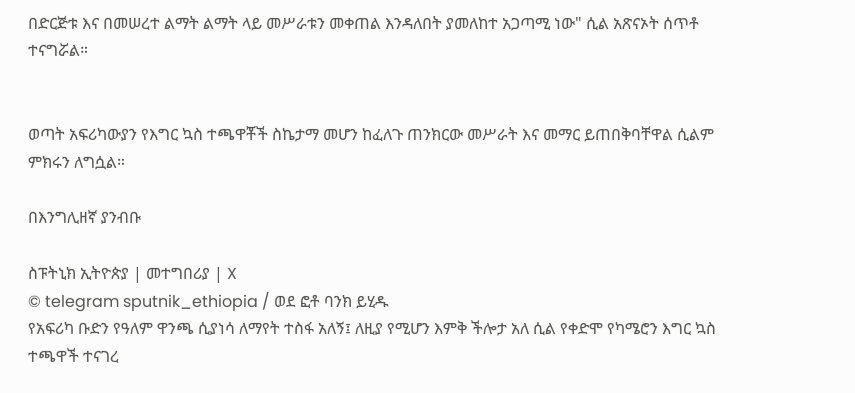በድርጅቱ እና በመሠረተ ልማት ልማት ላይ መሥራቱን መቀጠል እንዳለበት ያመለከተ አጋጣሚ ነው" ሲል አጽናኦት ሰጥቶ ተናግሯል።


ወጣት አፍሪካውያን የእግር ኳስ ተጫዋቾች ስኬታማ መሆን ከፈለጉ ጠንክርው መሥራት እና መማር ይጠበቅባቸዋል ሲልም ምክሩን ለግሷል።

በእንግሊዘኛ ያንብቡ

ስፑትኒክ ኢትዮጵያ | መተግበሪያ | X
© telegram sputnik_ethiopia / ወደ ፎቶ ባንክ ይሂዱ
የአፍሪካ ቡድን የዓለም ዋንጫ ሲያነሳ ለማየት ተስፋ አለኝ፤ ለዚያ የሚሆን እምቅ ችሎታ አለ ሲል የቀድሞ የካሜሮን እግር ኳስ ተጫዋች ተናገረ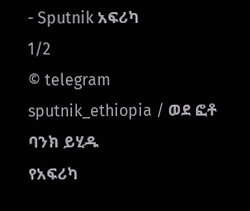- Sputnik አፍሪካ
1/2
© telegram sputnik_ethiopia / ወደ ፎቶ ባንክ ይሂዱ
የአፍሪካ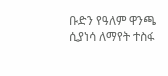ቡድን የዓለም ዋንጫ ሲያነሳ ለማየት ተስፋ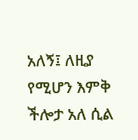አለኝ፤ ለዚያ የሚሆን እምቅ ችሎታ አለ ሲል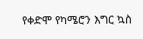የቀድሞ የካሜሮን እግር ኳስ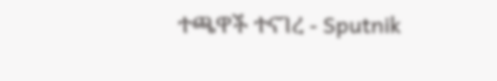ተጫዋች ተናገረ - Sputnik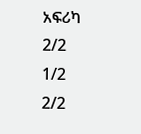አፍሪካ
2/2
1/2
2/2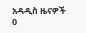አዳዲስ ዜናዎች
0